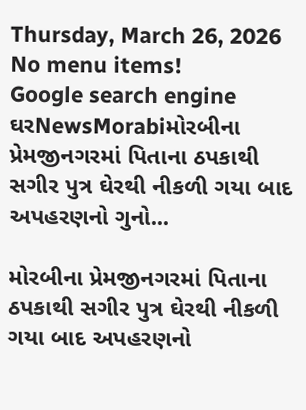Thursday, March 26, 2026
No menu items!
Google search engine
ઘરNewsMorabiમોરબીના પ્રેમજીનગરમાં પિતાના ઠપકાથી સગીર પુત્ર ઘેરથી નીકળી ગયા બાદ અપહરણનો ગુનો...

મોરબીના પ્રેમજીનગરમાં પિતાના ઠપકાથી સગીર પુત્ર ઘેરથી નીકળી ગયા બાદ અપહરણનો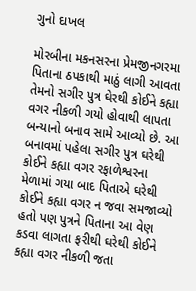ગુનો દાખલ

મોરબીના મકનસરના પ્રેમજીનગરમા પિતાના ઠપકાથી માઠું લાગી આવતા તેમનો સગીર પુત્ર ઘેરથી કોઈને કહ્યા વગર નીકળી ગયો હોવાથી લાપતા બન્યાનો બનાવ સામે આવ્યો છે. આ બનાવમાં પહેલા સગીર પુત્ર ઘરેથી કોઈને કહ્યા વગર રફાળેશ્વરના મેળામાં ગયા બાદ પિતાએ ઘરેથી કોઈને કહ્યા વગર ન જવા સમજાવ્યો હતો પણ પુત્રને પિતાના આ વેણ કડવા લાગતા ફરીથી ઘરેથી કોઈને કહ્યા વગર નીકળી જતા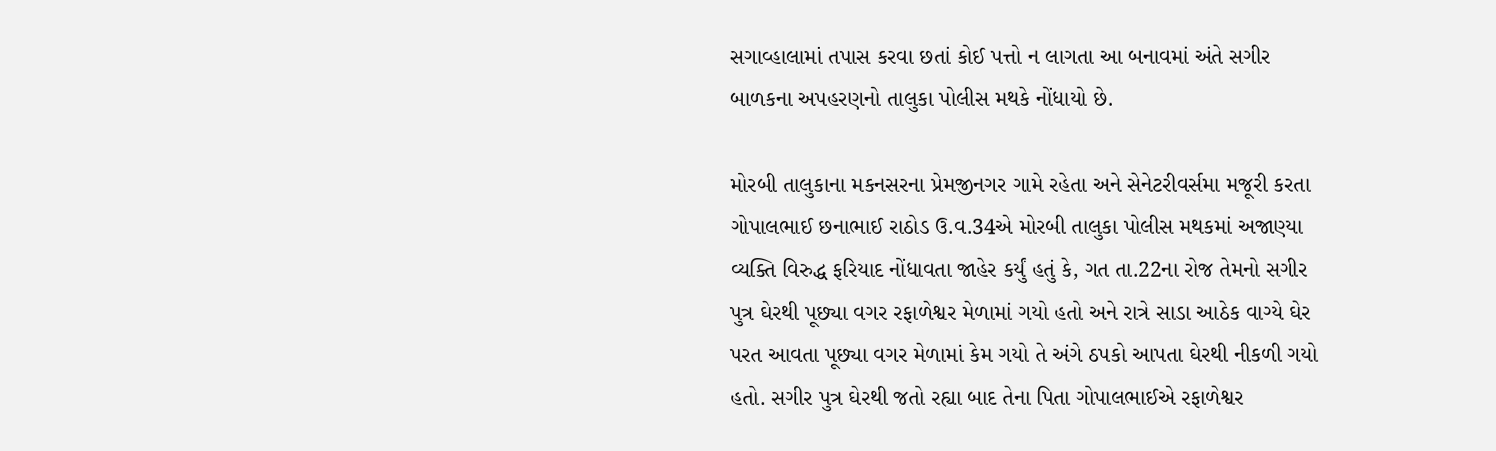સગાવ્હાલામાં તપાસ કરવા છતાં કોઈ પત્તો ન લાગતા આ બનાવમાં અંતે સગીર બાળકના અપહરણનો તાલુકા પોલીસ મથકે નોંધાયો છે.

મોરબી તાલુકાના મકનસરના પ્રેમજીનગર ગામે રહેતા અને સેનેટરીવર્સમા મજૂરી કરતા ગોપાલભાઈ છનાભાઈ રાઠોડ ઉ.વ.34એ મોરબી તાલુકા પોલીસ મથકમાં અજાણ્યા વ્યક્તિ વિરુદ્ધ ફરિયાદ નોંધાવતા જાહેર કર્યું હતું કે, ગત તા.22ના રોજ તેમનો સગીર પુત્ર ઘેરથી પૂછ્યા વગર રફાળેશ્વર મેળામાં ગયો હતો અને રાત્રે સાડા આઠેક વાગ્યે ઘેર પરત આવતા પૂછ્યા વગર મેળામાં કેમ ગયો તે અંગે ઠપકો આપતા ઘેરથી નીકળી ગયો હતો. સગીર પુત્ર ઘેરથી જતો રહ્યા બાદ તેના પિતા ગોપાલભાઈએ રફાળેશ્વર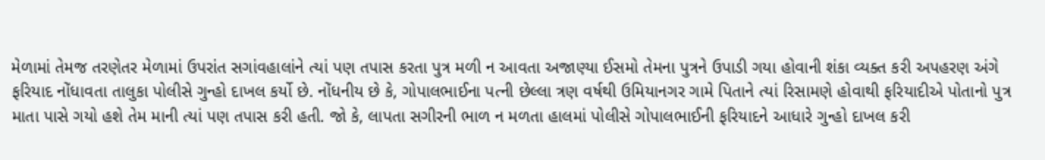મેળામાં તેમજ તરણેતર મેળામાં ઉપરાંત સગાંવહાલાંને ત્યાં પણ તપાસ કરતા પુત્ર મળી ન આવતા અજાણ્યા ઈસમો તેમના પુત્રને ઉપાડી ગયા હોવાની શંકા વ્યક્ત કરી અપહરણ અંગે ફરિયાદ નોંધાવતા તાલુકા પોલીસે ગુન્હો દાખલ કર્યો છે. નોંધનીય છે કે, ગોપાલભાઈના પત્ની છેલ્લા ત્રણ વર્ષથી ઉમિયાનગર ગામે પિતાને ત્યાં રિસામણે હોવાથી ફરિયાદીએ પોતાનો પુત્ર માતા પાસે ગયો હશે તેમ માની ત્યાં પણ તપાસ કરી હતી. જો કે, લાપતા સગીરની ભાળ ન મળતા હાલમાં પોલીસે ગોપાલભાઈની ફરિયાદને આધારે ગુન્હો દાખલ કરી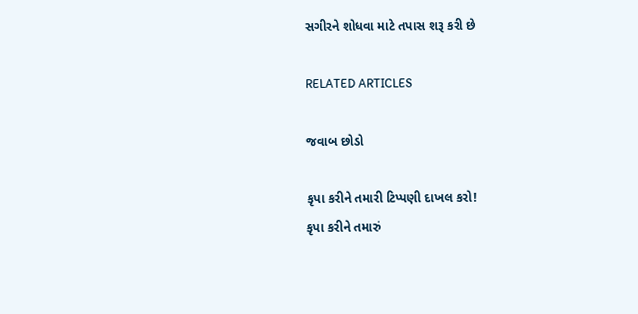સગીરને શોધવા માટે તપાસ શરૂ કરી છે

RELATED ARTICLES

જવાબ છોડો

કૃપા કરીને તમારી ટિપ્પણી દાખલ કરો!
કૃપા કરીને તમારું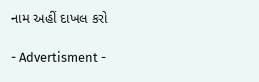નામ અહીં દાખલ કરો

- Advertisment -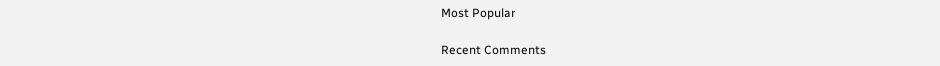Most Popular

Recent Comments